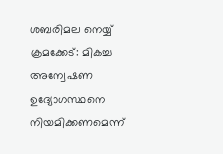ശബരിമല നെയ്യ് ക്രമക്കേട്: മികച്ച അന്വേഷണ ഉദ്യോഗസ്ഥനെ നിയമിക്കണമെന്ന്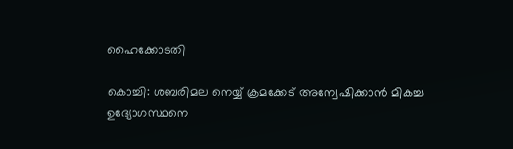ഹൈക്കോടതി

കൊച്ചി: ശബരിമല നെയ്യ് ക്രമക്കേട് അന്വേഷിക്കാന്‍ മികച്ച ഉദ്യോഗസ്ഥനെ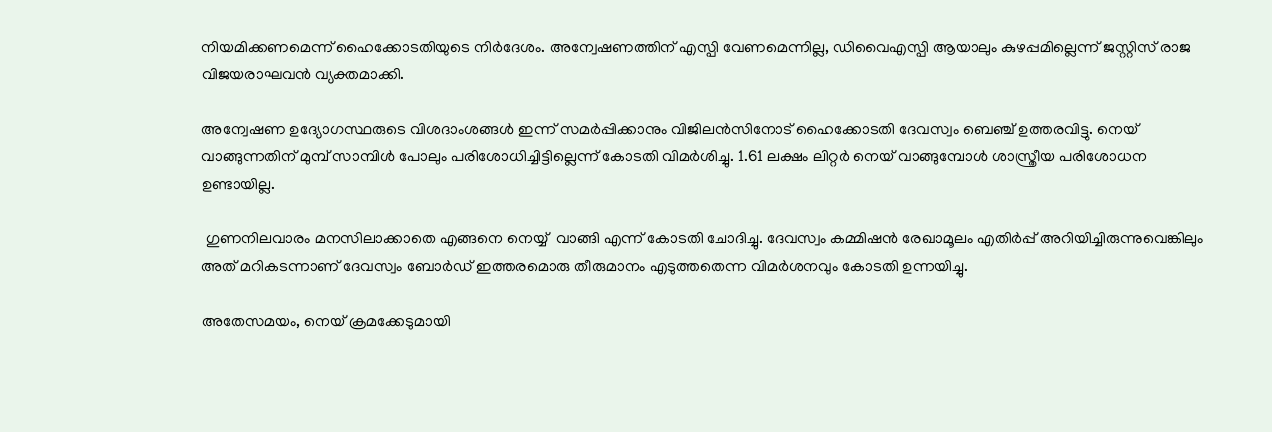നിയമിക്കണമെന്ന് ഹൈക്കോടതിയുടെ നിര്‍ദേശം. അന്വേഷണത്തിന് എസ്പി വേണമെന്നില്ല, ഡിവൈഎസ്പി ആയാലും കുഴപ്പമില്ലെന്ന് ജസ്റ്റിസ് രാജ വിജയരാഘവന്‍ വ്യക്തമാക്കി.

അന്വേഷണ ഉദ്യോഗസ്ഥരുടെ വിശദാംശങ്ങള്‍ ഇന്ന് സമര്‍പ്പിക്കാനും വിജിലന്‍സിനോട് ഹൈക്കോടതി ദേവസ്വം ബെഞ്ച് ഉത്തരവിട്ടു. നെയ് വാങ്ങുന്നതിന് മുമ്പ് സാമ്പിള്‍ പോലും പരിശോധിച്ചിട്ടില്ലെന്ന് കോടതി വിമര്‍ശിച്ചു. 1.61 ലക്ഷം ലിറ്റര്‍ നെയ് വാങ്ങുമ്പോള്‍ ശാസ്ത്രീയ പരിശോധന ഉണ്ടായില്ല.

 ഗുണനിലവാരം മനസിലാക്കാതെ എങ്ങനെ നെയ്യ്  വാങ്ങി എന്ന് കോടതി ചോദിച്ചു. ദേവസ്വം കമ്മിഷന്‍ രേഖാമൂലം എതിര്‍പ്പ് അറിയിച്ചിരുന്നുവെങ്കിലും അത് മറികടന്നാണ് ദേവസ്വം ബോര്‍ഡ് ഇത്തരമൊരു തീരുമാനം എടുത്തതെന്ന വിമര്‍ശനവും കോടതി ഉന്നയിച്ചു.

അതേസമയം, നെയ് ക്രമക്കേടുമായി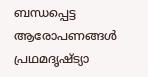ബന്ധപ്പെട്ട ആരോപണങ്ങള്‍ പ്രഥമദൃഷ്ട്യാ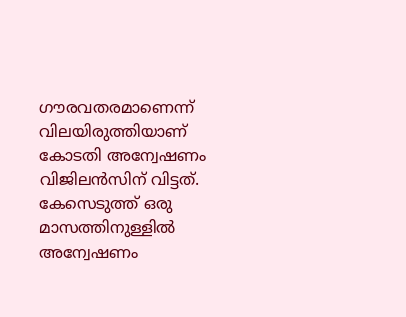ഗൗരവതരമാണെന്ന് വിലയിരുത്തിയാണ് കോടതി അന്വേഷണം വിജിലന്‍സിന് വിട്ടത്. കേസെടുത്ത് ഒരു മാസത്തിനുള്ളില്‍ അന്വേഷണം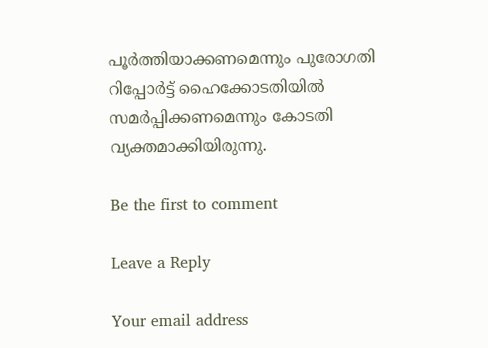പൂര്‍ത്തിയാക്കണമെന്നും പുരോഗതി റിപ്പോര്‍ട്ട് ഹൈക്കോടതിയില്‍ സമര്‍പ്പിക്കണമെന്നും കോടതി വ്യക്തമാക്കിയിരുന്നു.

Be the first to comment

Leave a Reply

Your email address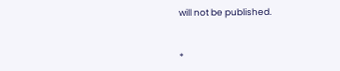will not be published.


*